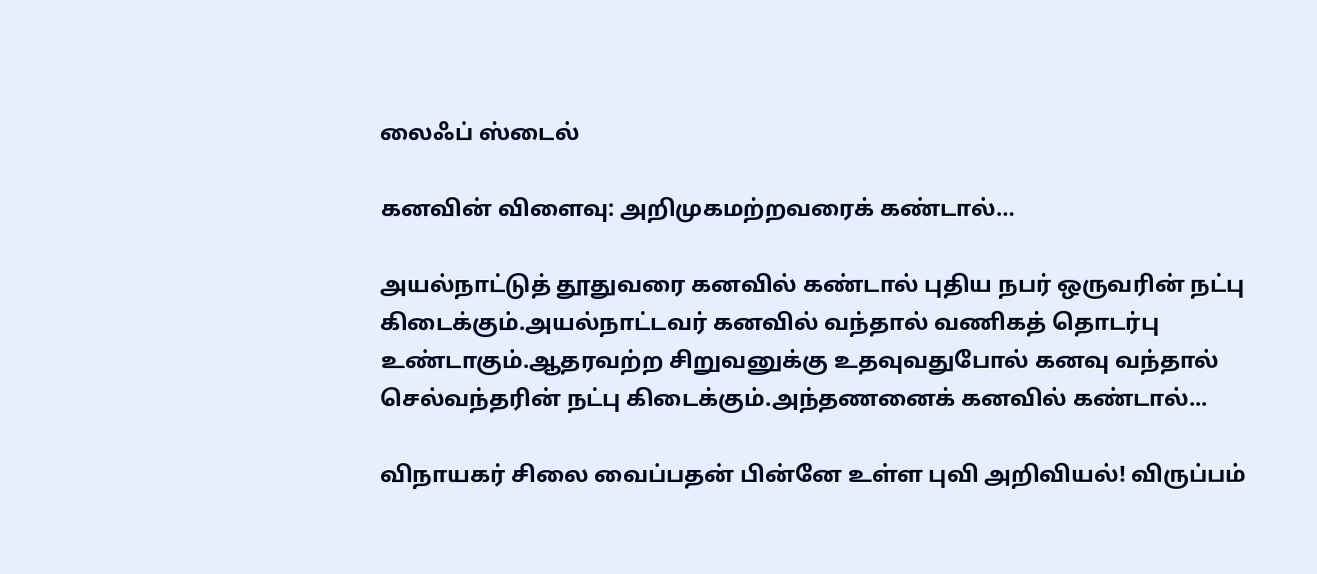லைஃப் ஸ்டைல்

கனவின் விளைவு: அறிமுகமற்றவரைக் கண்டால்…

அயல்நாட்டுத் தூதுவரை கனவில் கண்டால் புதிய நபர் ஒருவரின் நட்பு கிடைக்கும்.அயல்நாட்டவர் கனவில் வந்தால் வணிகத் தொடர்பு உண்டாகும்.ஆதரவற்ற சிறுவனுக்கு உதவுவதுபோல் கனவு வந்தால் செல்வந்தரின் நட்பு கிடைக்கும்.அந்தணனைக் கனவில் கண்டால்...

விநாயகர் சிலை வைப்பதன் பின்னே உள்ள புவி அறிவியல்! விருப்பம்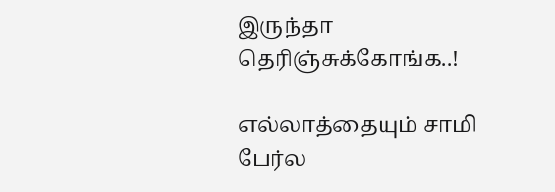இருந்தா தெரிஞ்சுக்கோங்க..!

எல்லாத்தையும் சாமி பேர்ல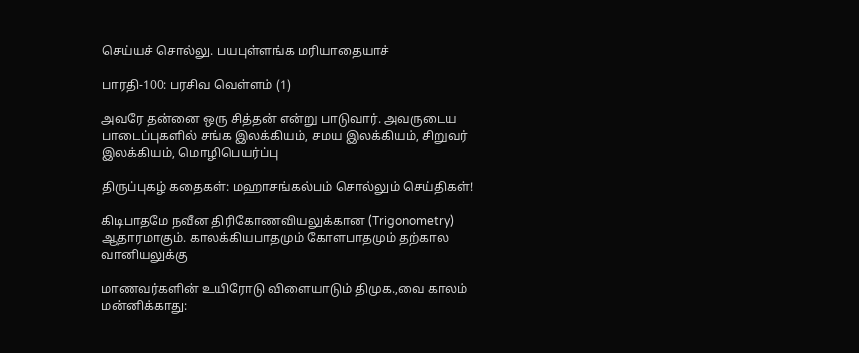செய்யச் சொல்லு. பயபுள்ளங்க மரியாதையாச்

பாரதி-100: பரசிவ வெள்ளம் (1)

அவரே தன்னை ஒரு சித்தன் என்று பாடுவார். அவருடைய பாடைப்புகளில் சங்க இலக்கியம், சமய இலக்கியம், சிறுவர் இலக்கியம், மொழிபெயர்ப்பு

திருப்புகழ் கதைகள்: மஹாசங்கல்பம் சொல்லும் செய்திகள்!

கிடிபாதமே நவீன திரிகோணவியலுக்கான (Trigonometry) ஆதாரமாகும். காலக்கியபாதமும் கோளபாதமும் தற்கால வானியலுக்கு

மாணவர்களின் உயிரோடு விளையாடும் திமுக.,வை காலம் மன்னிக்காது: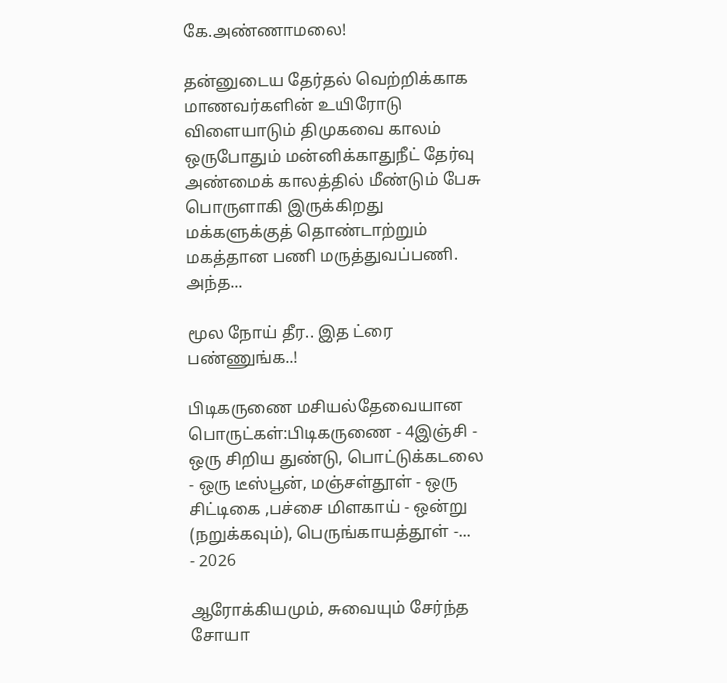கே.அண்ணாமலை!

தன்னுடைய தேர்தல் வெற்றிக்காக மாணவர்களின் உயிரோடு விளையாடும் திமுகவை காலம் ஒருபோதும் மன்னிக்காதுநீட் தேர்வு அண்மைக் காலத்தில் மீண்டும் பேசு பொருளாகி இருக்கிறது மக்களுக்குத் தொண்டாற்றும் மகத்தான பணி மருத்துவப்பணி. அந்த...

மூல நோய் தீர.. இத ட்ரை பண்ணுங்க..!

பிடிகருணை மசியல்தேவையான பொருட்கள்:பிடிகருணை - 4இஞ்சி - ஒரு சிறிய துண்டு, பொட்டுக்கடலை - ஒரு டீஸ்பூன், மஞ்சள்தூள் - ஒரு சிட்டிகை ,பச்சை மிளகாய் - ஒன்று (நறுக்கவும்), பெருங்காயத்தூள் -...
- 2026

ஆரோக்கியமும், சுவையும் சேர்ந்த சோயா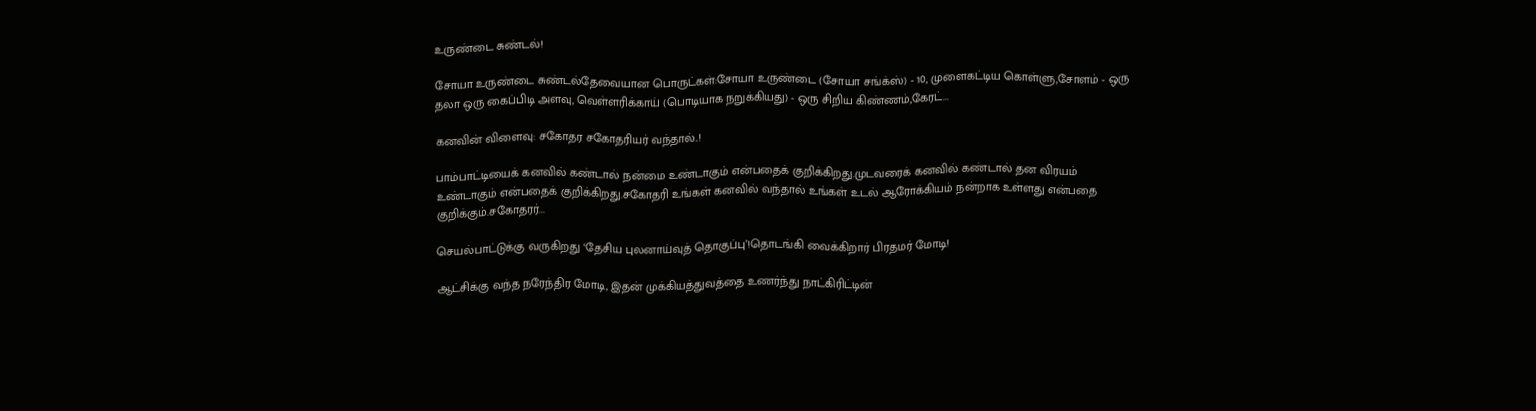உருண்டை சுண்டல்!

சோயா உருண்டை சுண்டல்தேவையான பொருட்கள்:சோயா உருண்டை (சோயா சங்க்ஸ்) - 10, முளைகட்டிய கொள்ளு,சோளம் - ஒரு தலா ஒரு கைப்பிடி அளவு, வெள்ளரிக்காய் (பொடியாக நறுக்கியது) - ஒரு சிறிய கிண்ணம்,கேரட்...

கனவின் விளைவு: சகோதர சகோதரியர் வந்தால்..!

பாம்பாட்டியைக் கனவில் கண்டால் நன்மை உண்டாகும் என்பதைக் குறிக்கிறது.முடவரைக் கனவில் கண்டால் தன விரயம் உண்டாகும் என்பதைக் குறிக்கிறது.சகோதரி உங்கள் கனவில் வந்தால் உங்கள் உடல் ஆரோக்கியம் நன்றாக உள்ளது என்பதை குறிக்கும்.சகோதரர்...

செயல்பாட்டுக்கு வருகிறது ‘தேசிய புலனாய்வுத் தொகுப்பு’!தொடங்கி வைக்கிறார் பிரதமர் மோடி!

ஆட்சிக்கு வந்த நரேந்திர மோடி, இதன் முக்கியத்துவத்தை உணர்ந்து நாட்கிரிட்டின்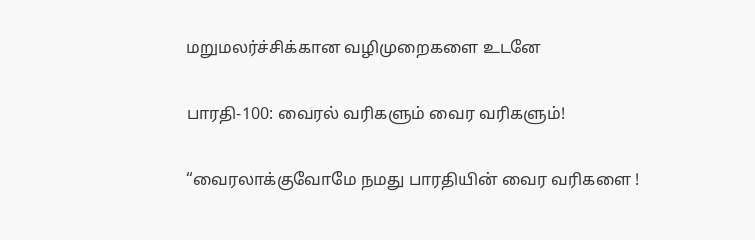மறுமலர்ச்சிக்கான வழிமுறைகளை உடனே

பாரதி-100: வைரல் வரிகளும் வைர வரிகளும்!

“வைரலாக்குவோமே நமது பாரதியின் வைர வரிகளை !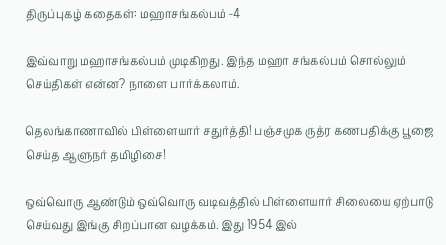திருப்புகழ் கதைகள்: மஹாசங்கல்பம் -4

இவ்வாறு மஹாசங்கல்பம் முடிகிறது. இந்த மஹா சங்கல்பம் சொல்லும் செய்திகள் என்ன? நாளை பார்க்கலாம்.

தெலங்காணாவில் பிள்ளையார் சதுர்த்தி! பஞ்சமுக ருத்ர கணபதிக்கு பூஜை செய்த ஆளுநர் தமிழிசை!

ஒவ்வொரு ஆண்டும் ஒவ்வொரு வடிவத்தில் பிள்ளையார் சிலையை ஏற்பாடு செய்வது இங்கு சிறப்பான வழக்கம். இது 1954 இல்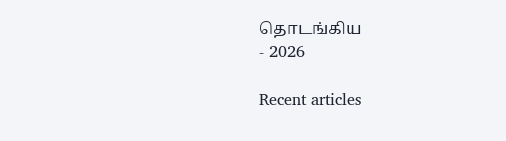தொடங்கிய
- 2026

Recent articles